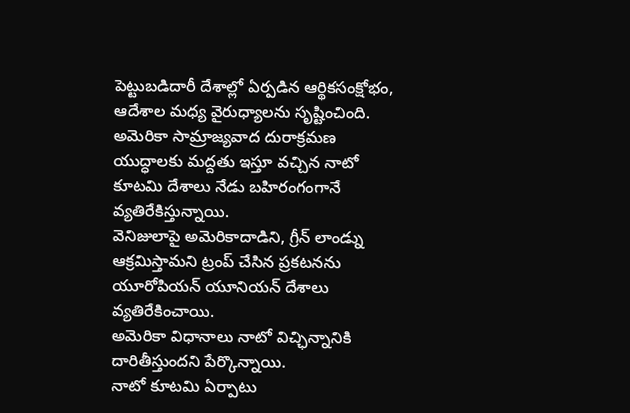పెట్టుబడిదారీ దేశాల్లో ఏర్పడిన ఆర్థికసంక్షోభం, ఆదేశాల మధ్య వైరుధ్యాలను సృష్టించింది.
అమెరికా సామ్రాజ్యవాద దురాక్రమణ యుద్ధాలకు మద్దతు ఇస్తూ వచ్చిన నాటో కూటమి దేశాలు నేడు బహిరంగంగానే వ్యతిరేకిస్తున్నాయి.
వెనిజులాపై అమెరికాదాడిని, గ్రీన్ లాండ్ను ఆక్రమిస్తామని ట్రంప్ చేసిన ప్రకటనను యూరోపియన్ యూనియన్ దేశాలు వ్యతిరేకించాయి.
అమెరికా విధానాలు నాటో విచ్ఛిన్నానికి దారితీస్తుందని పేర్కొన్నాయి.
నాటో కూటమి ఏర్పాటు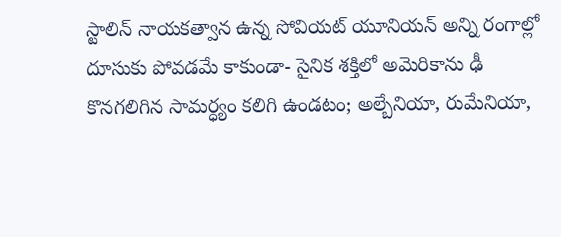స్టాలిన్ నాయకత్వాన ఉన్న సోవియట్ యూనియన్ అన్ని రంగాల్లో దూసుకు పోవడమే కాకుండా- సైనిక శక్తిలో అమెరికాను ఢీ కొనగలిగిన సామర్ధ్యం కలిగి ఉండటం; అల్బేనియా, రుమేనియా,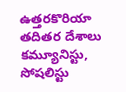ఉత్తరకొరియా తదితర దేశాలు కమ్యూనిస్టు, సోషలిస్టు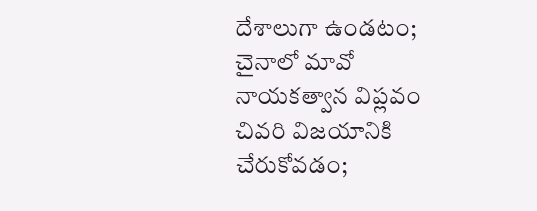దేశాలుగా ఉండటం; చైనాలో మావో నాయకత్వాన విప్లవం చివరి విజయానికి చేరుకోవడం;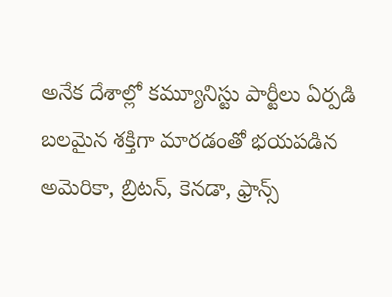అనేక దేశాల్లో కమ్యూనిస్టు పార్టీలు ఏర్పడి బలమైన శక్తిగా మారడంతో భయపడిన అమెరికా, బ్రిటన్, కెనడా, ఫ్రాన్స్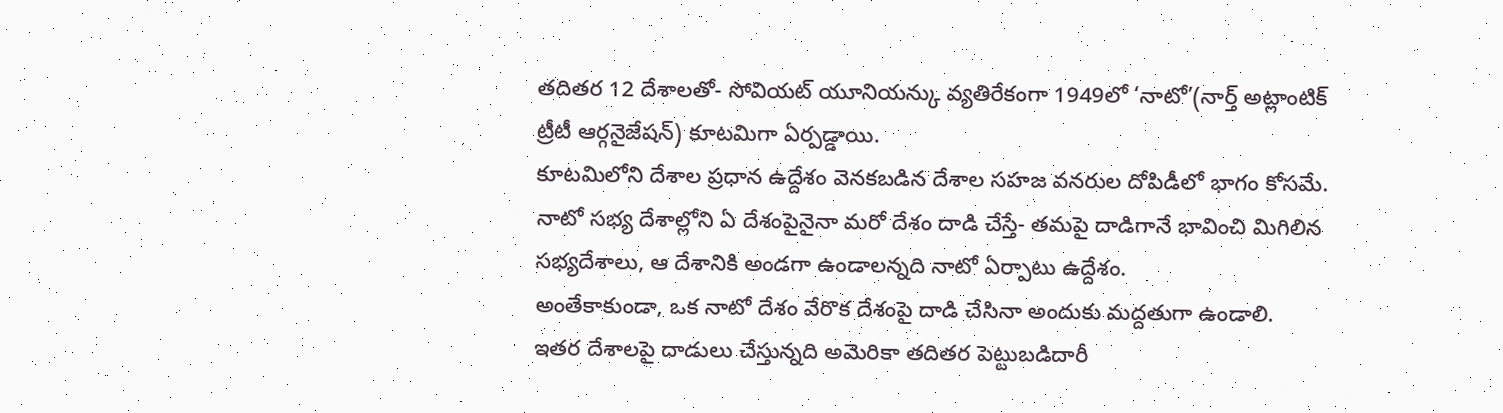తదితర 12 దేశాలతో- సోవియట్ యూనియన్కు వ్యతిరేకంగా 1949లో ‘నాటో’(నార్త్ అట్లాంటిక్ ట్రీటీ ఆర్గనైజేషన్) కూటమిగా ఏర్పడ్డాయి.
కూటమిలోని దేశాల ప్రధాన ఉద్దేశం వెనకబడిన దేశాల సహజ వనరుల దోపిడీలో భాగం కోసమే.
నాటో సభ్య దేశాల్లోని ఏ దేశంపైనైనా మరో దేశం దాడి చేస్తే- తమపై దాడిగానే భావించి మిగిలిన సభ్యదేశాలు, ఆ దేశానికి అండగా ఉండాలన్నది నాటో ఏర్పాటు ఉద్దేశం.
అంతేకాకుండా, ఒక నాటో దేశం వేరొక దేశంపై దాడి చేసినా అందుకు మద్దతుగా ఉండాలి.
ఇతర దేశాలపై దాడులు చేస్తున్నది అమెరికా తదితర పెట్టుబడిదారీ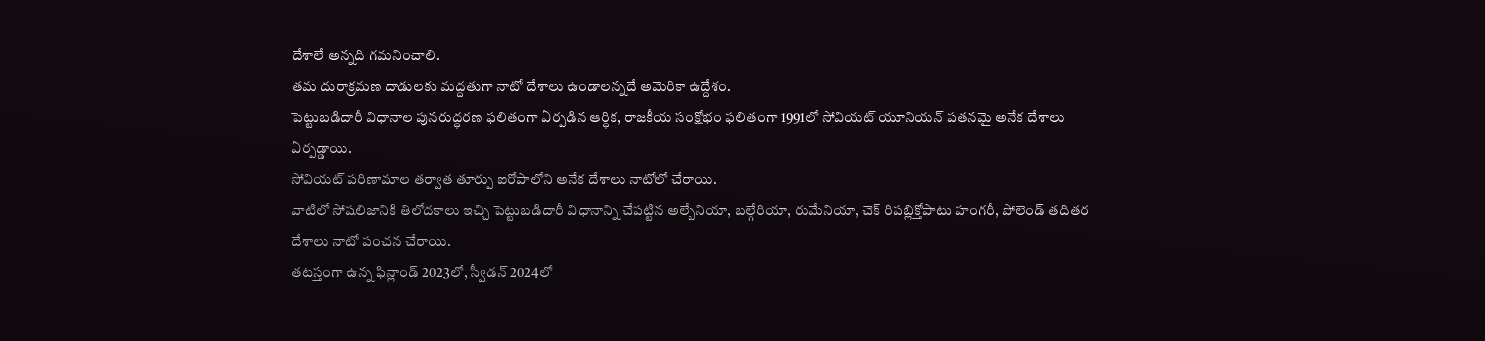దేశాలే అన్నది గమనించాలి.
తమ దురాక్రమణ దాడులకు మద్దతుగా నాటో దేశాలు ఉండాలన్నదే అమెరికా ఉద్దేశం.
పెట్టుబడిదారీ విధానాల పునరుద్ధరణ ఫలితంగా ఏర్పడిన ఆర్ధిక, రాజకీయ సంక్షోభం ఫలితంగా 1991లో సోవియట్ యూనియన్ పతనమై అనేక దేశాలు ఏర్పడ్డాయి.
సోవియట్ పరిణామాల తర్వాత తూర్పు ఐరోపాలోని అనేక దేశాలు నాటోలో చేరాయి.
వాటిలో సోషలిజానికి తిలోదకాలు ఇచ్చి పెట్టుబడిదారీ విధానాన్ని చేపట్టిన అల్బేనియా, బల్గేరియా, రుమేనియా, చెక్ రిపబ్లిక్తోపాటు హంగరీ, పోలెండ్ తదితర దేశాలు నాటో పంచన చేరాయి.
తటస్తంగా ఉన్న ఫిన్లాండ్ 2023లో, స్వీడన్ 2024లో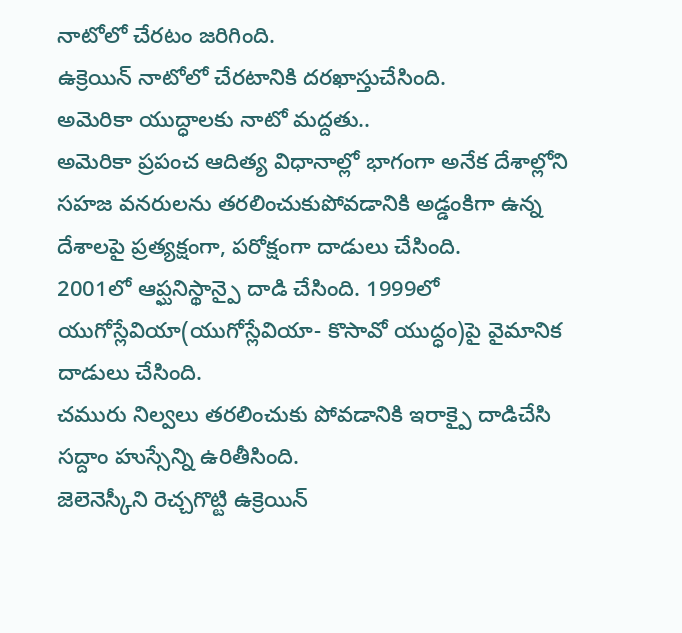నాటోలో చేరటం జరిగింది.
ఉక్రెయిన్ నాటోలో చేరటానికి దరఖాస్తుచేసింది.
అమెరికా యుద్ధాలకు నాటో మద్దతు..
అమెరికా ప్రపంచ ఆదిత్య విధానాల్లో భాగంగా అనేక దేశాల్లోని సహజ వనరులను తరలించుకుపోవడానికి అడ్డంకిగా ఉన్న దేశాలపై ప్రత్యక్షంగా, పరోక్షంగా దాడులు చేసింది.
2001లో ఆప్ఘనిస్థాన్పై దాడి చేసింది. 1999లో యుగోస్లేవియా(యుగోస్లేవియా- కొసావో యుద్ధం)పై వైమానిక దాడులు చేసింది.
చమురు నిల్వలు తరలించుకు పోవడానికి ఇరాక్పై దాడిచేసి సద్దాం హుస్సేన్ని ఉరితీసింది.
జెలెనెస్కీని రెచ్చగొట్టి ఉక్రెయిన్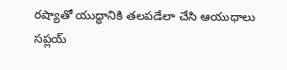రష్యాతో యుద్ధానికి తలపడేలా చేసి ఆయుధాలు సప్లయ్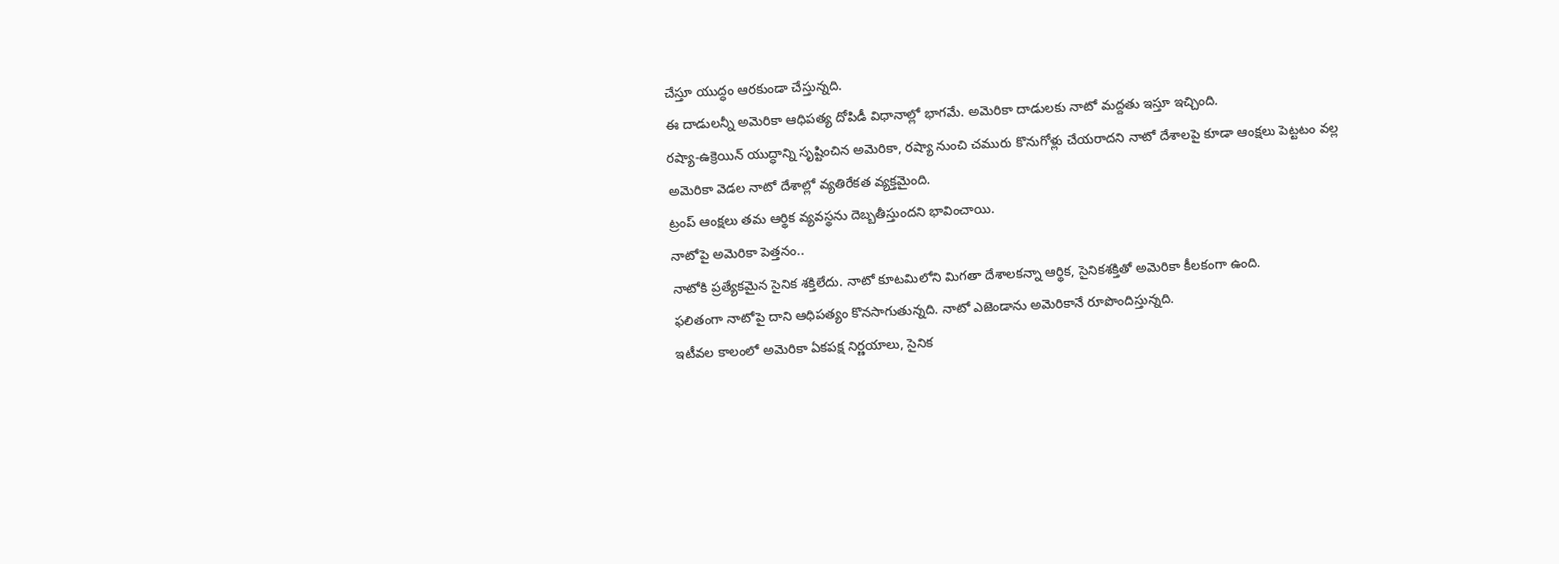చేస్తూ యుద్ధం ఆరకుండా చేస్తున్నది.
ఈ దాడులన్నీ అమెరికా ఆధిపత్య దోపిడీ విధానాల్లో భాగమే. అమెరికా దాడులకు నాటో మద్దతు ఇస్తూ ఇచ్చింది.
రష్యా-ఉక్రెయిన్ యుద్ధాన్ని సృష్టించిన అమెరికా, రష్యా నుంచి చమురు కొనుగోళ్లు చేయరాదని నాటో దేశాలపై కూడా ఆంక్షలు పెట్టటం వల్ల అమెరికా వెడల నాటో దేశాల్లో వ్యతిరేకత వ్యక్తమైంది.
ట్రంప్ ఆంక్షలు తమ ఆర్థిక వ్యవస్థను దెబ్బతీస్తుందని భావించాయి.
నాటోపై అమెరికా పెత్తనం..
నాటోకి ప్రత్యేకమైన సైనిక శక్తిలేదు. నాటో కూటమిలోని మిగతా దేశాలకన్నా ఆర్థిక, సైనికశక్తితో అమెరికా కీలకంగా ఉంది.
ఫలితంగా నాటోపై దాని ఆధిపత్యం కొనసాగుతున్నది. నాటో ఎజెండాను అమెరికానే రూపొందిస్తున్నది.
ఇటీవల కాలంలో అమెరికా ఏకపక్ష నిర్ణయాలు, సైనిక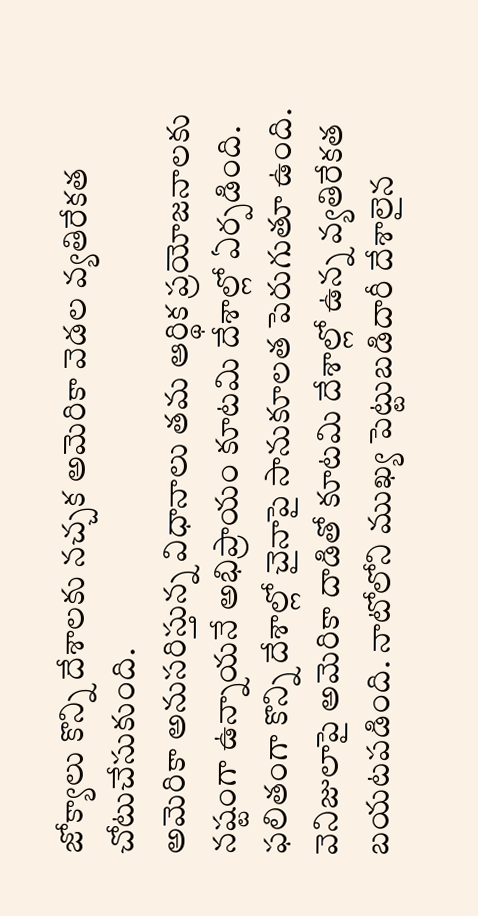జోక్యాలు కొన్ని దేశాలకు నచ్చక అమెరికా వెడల వ్యతిరేకత చోటుచేసుకుంది.
అమెరికా అనుసరిస్తున్న విధానాలు తమ ఆర్థిక ప్రయోజనాలకు నష్టంగా ఉన్నాయనే అభిప్రాయం కూటమి దేశాల్లో ఏర్పడింది. ఫలితంగా కొన్ని దేశాల్లో చైనాపై సానుకూలత పెరుగుతూ ఉంది.
వెనిజులాపై అమెరికా దాడితో కూటమి దేశాల్లో ఉన్న వ్యతిరేకత బయటపడింది. నాటోలోని ముఖ్య పెట్టుబడిదారీ దేశాలైన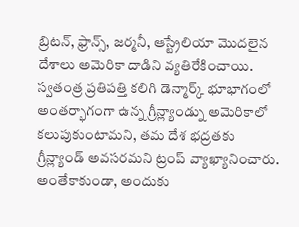బ్రిటన్, ఫ్రాన్స్, జర్మనీ, ఆస్ట్రేలియా మొదలైన దేశాలు అమెరికా దాడిని వ్యతిరేకించాయి.
స్వతంత్ర ప్రతిపత్తి కలిగి డెన్మార్క్ భూభాగంలో అంతర్భాగంగా ఉన్న గ్రీన్ల్యాండ్ను అమెరికాలో కలుపుకుంటామని, తమ దేశ భద్రతకు గ్రీన్ల్యాండ్ అవసరమని ట్రంప్ వ్యాఖ్యానించారు.
అంతేకాకుండా, అందుకు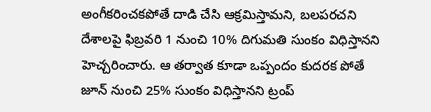అంగీకరించకపోతే దాడి చేసి ఆక్రమిస్తామని, బలపరచని దేశాలపై ఫిబ్రవరి 1 నుంచి 10% దిగుమతి సుంకం విధిస్తానని హెచ్చరించారు. ఆ తర్వాత కూడా ఒప్పందం కుదరక పోతే జూన్ నుంచి 25% సుంకం విధిస్తానని ట్రంప్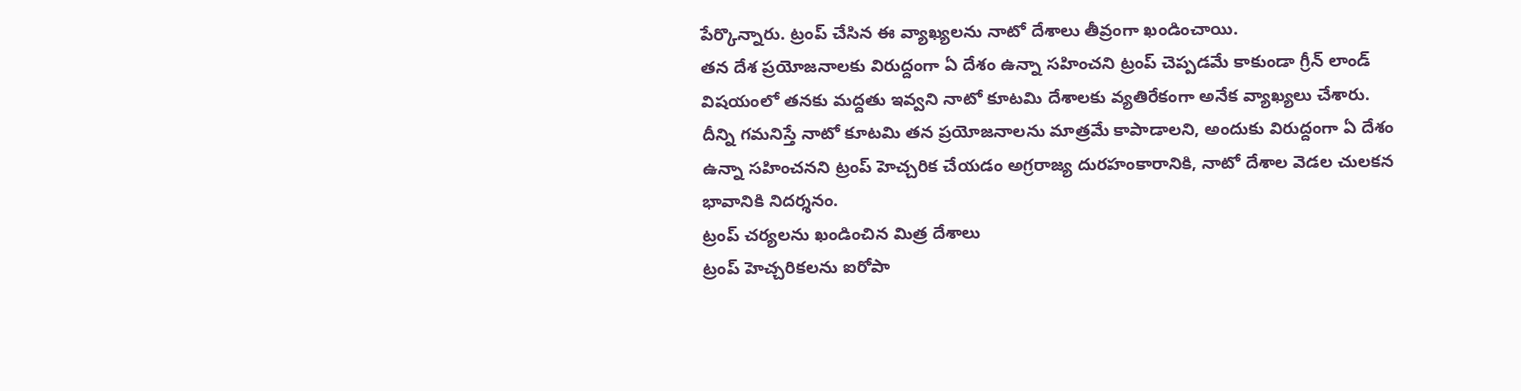పేర్కొన్నారు. ట్రంప్ చేసిన ఈ వ్యాఖ్యలను నాటో దేశాలు తీవ్రంగా ఖండించాయి.
తన దేశ ప్రయోజనాలకు విరుద్దంగా ఏ దేశం ఉన్నా సహించని ట్రంప్ చెప్పడమే కాకుండా గ్రీన్ లాండ్ విషయంలో తనకు మద్దతు ఇవ్వని నాటో కూటమి దేశాలకు వ్యతిరేకంగా అనేక వ్యాఖ్యలు చేశారు.
దీన్ని గమనిస్తే నాటో కూటమి తన ప్రయోజనాలను మాత్రమే కాపాడాలని, అందుకు విరుద్దంగా ఏ దేశం ఉన్నా సహించనని ట్రంప్ హెచ్చరిక చేయడం అగ్రరాజ్య దురహంకారానికి, నాటో దేశాల వెడల చులకన భావానికి నిదర్శనం.
ట్రంప్ చర్యలను ఖండించిన మిత్ర దేశాలు
ట్రంప్ హెచ్చరికలను ఐరోపా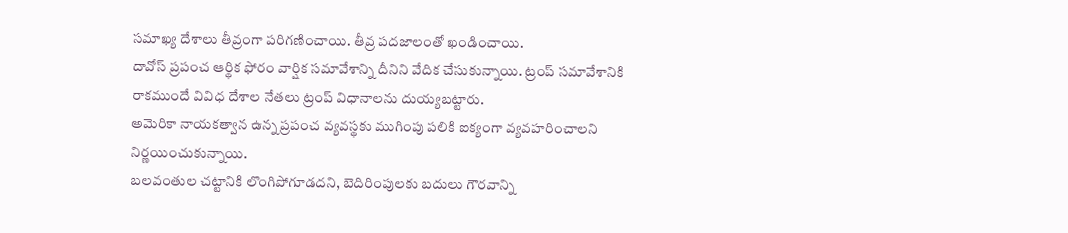సమాఖ్య దేశాలు తీవ్రంగా పరిగణించాయి. తీవ్ర పదజాలంతో ఖండించాయి.
దావోస్ ప్రపంచ ఆర్థిక ఫోరం వార్షిక సమావేశాన్ని దీనిని వేదిక చేసుకున్నాయి. ట్రంప్ సమావేశానికి రాకముందే వివిధ దేశాల నేతలు ట్రంప్ విధానాలను దుయ్యబట్టారు.
అమెరికా నాయకత్వాన ఉన్న ప్రపంచ వ్యవస్థకు ముగింపు పలికి ఐక్యంగా వ్యవహరించాలని నిర్ణయించుకున్నాయి.
బలవంతుల చట్టానికి లొంగిపోగూడదని, బెదిరింపులకు బదులు గౌరవాన్ని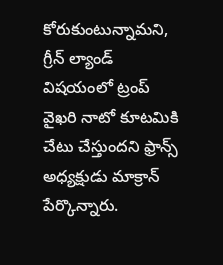కోరుకుంటున్నామని, గ్రీన్ ల్యాండ్ విషయంలో ట్రంప్ వైఖరి నాటో కూటమికి చేటు చేస్తుందని ఫ్రాన్స్ అధ్యక్షుడు మాక్రాన్ పేర్కొన్నారు.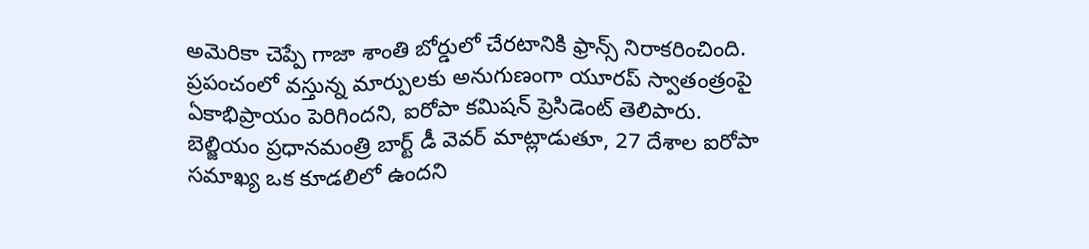అమెరికా చెప్పే గాజా శాంతి బోర్డులో చేరటానికి ఫ్రాన్స్ నిరాకరించింది.
ప్రపంచంలో వస్తున్న మార్పులకు అనుగుణంగా యూరప్ స్వాతంత్రంపై ఏకాభిప్రాయం పెరిగిందని, ఐరోపా కమిషన్ ప్రెసిడెంట్ తెలిపారు. బెల్జియం ప్రధానమంత్రి బార్ట్ డీ వెవర్ మాట్లాడుతూ, 27 దేశాల ఐరోపా సమాఖ్య ఒక కూడలిలో ఉందని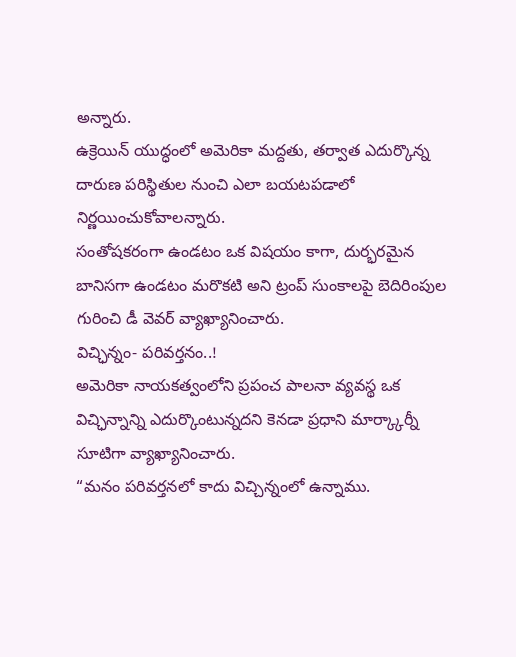అన్నారు.
ఉక్రెయిన్ యుద్ధంలో అమెరికా మద్దతు, తర్వాత ఎదుర్కొన్న దారుణ పరిస్థితుల నుంచి ఎలా బయటపడాలో నిర్ణయించుకోవాలన్నారు.
సంతోషకరంగా ఉండటం ఒక విషయం కాగా, దుర్భరమైన బానిసగా ఉండటం మరొకటి అని ట్రంప్ సుంకాలపై బెదిరింపుల గురించి డీ వెవర్ వ్యాఖ్యానించారు.
విచ్ఛిన్నం- పరివర్తనం..!
అమెరికా నాయకత్వంలోని ప్రపంచ పాలనా వ్యవస్థ ఒక విచ్ఛిన్నాన్ని ఎదుర్కొంటున్నదని కెనడా ప్రధాని మార్క్కార్నీ సూటిగా వ్యాఖ్యానించారు.
“మనం పరివర్తనలో కాదు విచ్చిన్నంలో ఉన్నాము.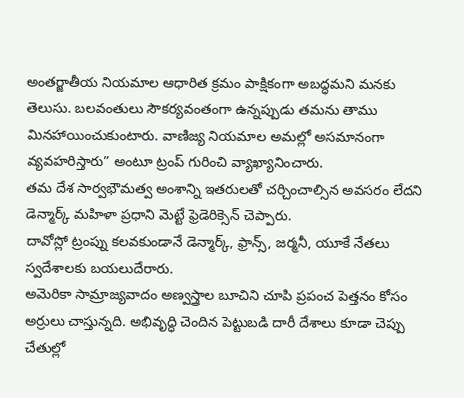అంతర్జాతీయ నియమాల ఆధారిత క్రమం పాక్షికంగా అబద్ధమని మనకు తెలుసు. బలవంతులు సౌకర్యవంతంగా ఉన్నప్పుడు తమను తాము మినహాయించుకుంటారు. వాణిజ్య నియమాల అమల్లో అసమానంగా వ్యవహరిస్తారు” అంటూ ట్రంప్ గురించి వ్యాఖ్యానించారు.
తమ దేశ సార్వభౌమత్వ అంశాన్ని ఇతరులతో చర్చించాల్సిన అవసరం లేదని డెన్మార్క్ మహిళా ప్రధాని మెట్టే ఫ్రెడెరిక్సెన్ చెప్పారు.
దావోస్లో ట్రంప్ను కలవకుండానే డెన్మార్క్, ఫ్రాన్స్, జర్మనీ, యూకే నేతలు స్వదేశాలకు బయలుదేరారు.
అమెరికా సామ్రాజ్యవాదం అణ్వస్త్రాల బూచిని చూపి ప్రపంచ పెత్తనం కోసం అర్రులు చాస్తున్నది. అభివృద్ధి చెందిన పెట్టుబడి దారీ దేశాలు కూడా చెప్పు చేతుల్లో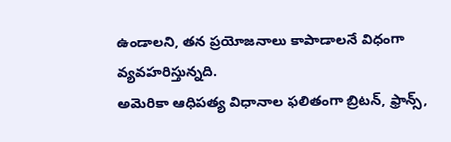ఉండాలని, తన ప్రయోజనాలు కాపాడాలనే విధంగా వ్యవహరిస్తున్నది.
అమెరికా ఆధిపత్య విధానాల ఫలితంగా బ్రిటన్, ఫ్రాన్స్,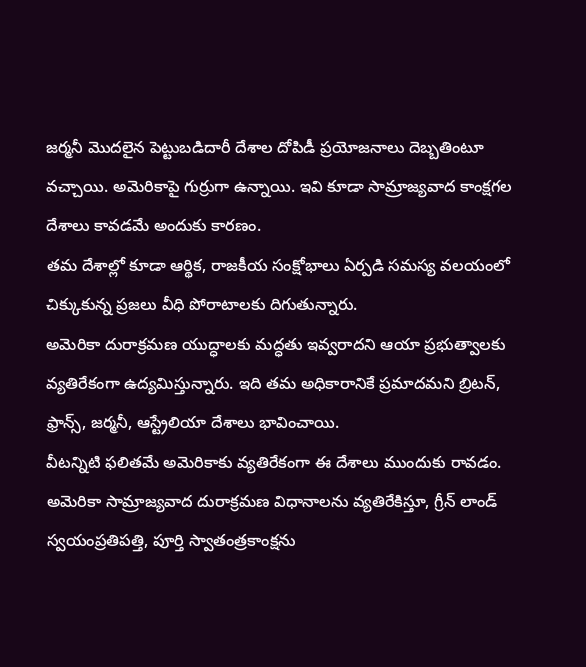జర్మనీ మొదలైన పెట్టుబడిదారీ దేశాల దోపిడీ ప్రయోజనాలు దెబ్బతింటూ వచ్చాయి. అమెరికాపై గుర్రుగా ఉన్నాయి. ఇవి కూడా సామ్రాజ్యవాద కాంక్షగల దేశాలు కావడమే అందుకు కారణం.
తమ దేశాల్లో కూడా ఆర్థిక, రాజకీయ సంక్షోభాలు ఏర్పడి సమస్య వలయంలో చిక్కుకున్న ప్రజలు వీధి పోరాటాలకు దిగుతున్నారు.
అమెరికా దురాక్రమణ యుద్ధాలకు మద్ధతు ఇవ్వరాదని ఆయా ప్రభుత్వాలకు వ్యతిరేకంగా ఉద్యమిస్తున్నారు. ఇది తమ అధికారానికే ప్రమాదమని బ్రిటన్, ఫ్రాన్స్, జర్మనీ, ఆస్ట్రేలియా దేశాలు భావించాయి.
వీటన్నిటి ఫలితమే అమెరికాకు వ్యతిరేకంగా ఈ దేశాలు ముందుకు రావడం. అమెరికా సామ్రాజ్యవాద దురాక్రమణ విధానాలను వ్యతిరేకిస్తూ, గ్రీన్ లాండ్ స్వయంప్రతిపత్తి, పూర్తి స్వాతంత్రకాంక్షను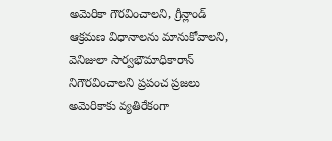అమెరికా గౌరవించాలని, గ్రీన్లాండ్ ఆక్రమణ విధానాలను మానుకోవాలని, వెనిజులా సార్వభౌమాధికారాన్ నిగౌరవించాలని ప్రపంచ ప్రజలు అమెరికాకు వ్యతిరేకంగా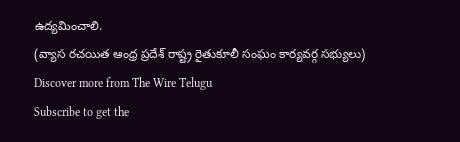ఉద్యమించాలి.
(వ్యాస రచయిత ఆంధ్ర ప్రదేశ్ రాష్ట్ర రైతుకూలీ సంఘం కార్యవర్గ సభ్యులు)
Discover more from The Wire Telugu
Subscribe to get the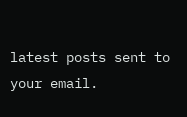latest posts sent to your email.